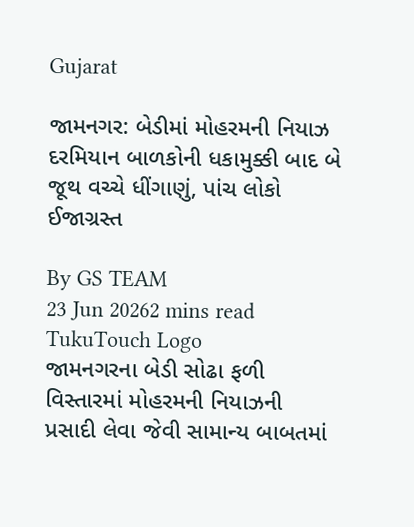Gujarat

જામનગર: બેડીમાં મોહરમની નિયાઝ દરમિયાન બાળકોની ધકામુક્કી બાદ બે જૂથ વચ્ચે ધીંગાણું, પાંચ લોકો ઈજાગ્રસ્ત

By GS TEAM
23 Jun 20262 mins read
TukuTouch Logo
જામનગરના બેડી સોઢા ફળી વિસ્તારમાં મોહરમની નિયાઝની પ્રસાદી લેવા જેવી સામાન્ય બાબતમાં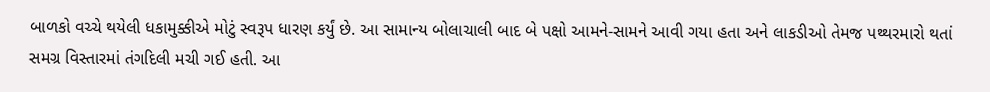બાળકો વચ્ચે થયેલી ધકામુક્કીએ મોટું સ્વરૂપ ધારણ કર્યું છે. આ સામાન્ય બોલાચાલી બાદ બે પક્ષો આમને-સામને આવી ગયા હતા અને લાકડીઓ તેમજ પથ્થરમારો થતાં સમગ્ર વિસ્તારમાં તંગદિલી મચી ગઈ હતી. આ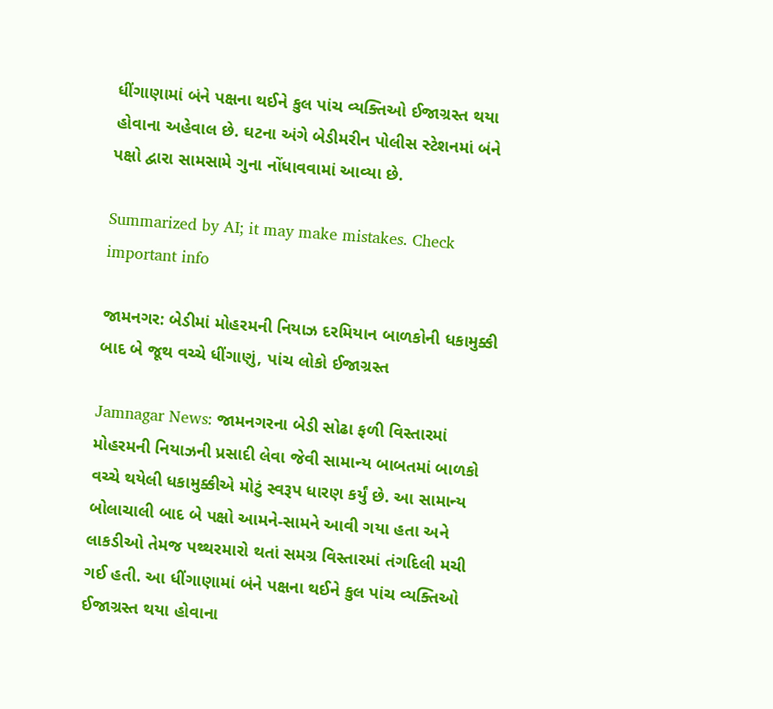ધીંગાણામાં બંને પક્ષના થઈને કુલ પાંચ વ્યક્તિઓ ઈજાગ્રસ્ત થયા હોવાના અહેવાલ છે. ઘટના અંગે બેડીમરીન પોલીસ સ્ટેશનમાં બંને પક્ષો દ્વારા સામસામે ગુના નોંધાવવામાં આવ્યા છે.

Summarized by AI; it may make mistakes. Check important info

જામનગર: બેડીમાં મોહરમની નિયાઝ દરમિયાન બાળકોની ધકામુક્કી બાદ બે જૂથ વચ્ચે ધીંગાણું, પાંચ લોકો ઈજાગ્રસ્ત

Jamnagar News: જામનગરના બેડી સોઢા ફળી વિસ્તારમાં મોહરમની નિયાઝની પ્રસાદી લેવા જેવી સામાન્ય બાબતમાં બાળકો વચ્ચે થયેલી ધકામુક્કીએ મોટું સ્વરૂપ ધારણ કર્યું છે. આ સામાન્ય બોલાચાલી બાદ બે પક્ષો આમને-સામને આવી ગયા હતા અને લાકડીઓ તેમજ પથ્થરમારો થતાં સમગ્ર વિસ્તારમાં તંગદિલી મચી ગઈ હતી. આ ધીંગાણામાં બંને પક્ષના થઈને કુલ પાંચ વ્યક્તિઓ ઈજાગ્રસ્ત થયા હોવાના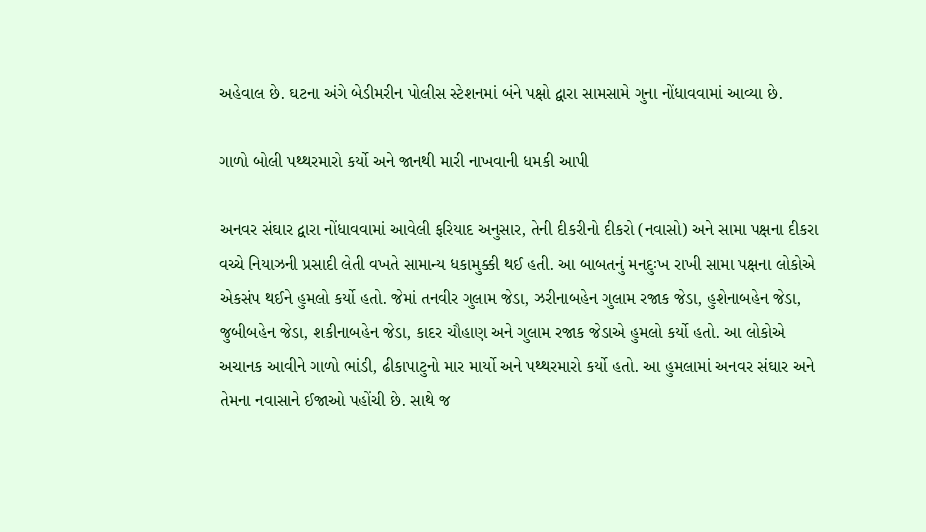અહેવાલ છે. ઘટના અંગે બેડીમરીન પોલીસ સ્ટેશનમાં બંને પક્ષો દ્વારા સામસામે ગુના નોંધાવવામાં આવ્યા છે.

ગાળો બોલી પથ્થરમારો કર્યો અને જાનથી મારી નાખવાની ધમકી આપી

અનવર સંઘાર દ્વારા નોંધાવવામાં આવેલી ફરિયાદ અનુસાર, તેની દીકરીનો દીકરો (નવાસો) અને સામા પક્ષના દીકરા વચ્ચે નિયાઝની પ્રસાદી લેતી વખતે સામાન્ય ધકામુક્કી થઈ હતી. આ બાબતનું મનદુઃખ રાખી સામા પક્ષના લોકોએ એકસંપ થઈને હુમલો કર્યો હતો. જેમાં તનવીર ગુલામ જેડા, ઝરીનાબહેન ગુલામ રજાક જેડા, હુશેનાબહેન જેડા, જુબીબહેન જેડા, શકીનાબહેન જેડા, કાદર ચૌહાણ અને ગુલામ રજાક જેડાએ હુમલો કર્યો હતો. આ લોકોએ અચાનક આવીને ગાળો ભાંડી, ઢીકાપાટુનો માર માર્યો અને પથ્થરમારો કર્યો હતો. આ હુમલામાં અનવર સંઘાર અને તેમના નવાસાને ઈજાઓ પહોંચી છે. સાથે જ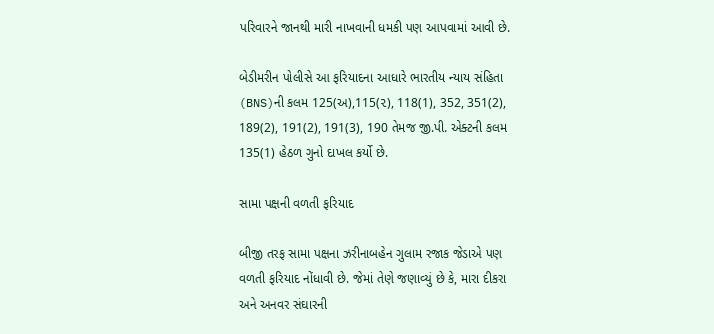પરિવારને જાનથી મારી નાખવાની ધમકી પણ આપવામાં આવી છે.

બેડીમરીન પોલીસે આ ફરિયાદના આધારે ભારતીય ન્યાય સંહિતા (BNS)ની કલમ 125(અ),115(૨), 118(1), 352, 351(2), 189(2), 191(2), 191(3), 190 તેમજ જી.પી. એક્ટની કલમ 135(1) હેઠળ ગુનો દાખલ કર્યો છે.

સામા પક્ષની વળતી ફરિયાદ

બીજી તરફ સામા પક્ષના ઝરીનાબહેન ગુલામ રજાક જેડાએ પણ વળતી ફરિયાદ નોંધાવી છે. જેમાં તેણે જણાવ્યું છે કે, મારા દીકરા અને અનવર સંઘારની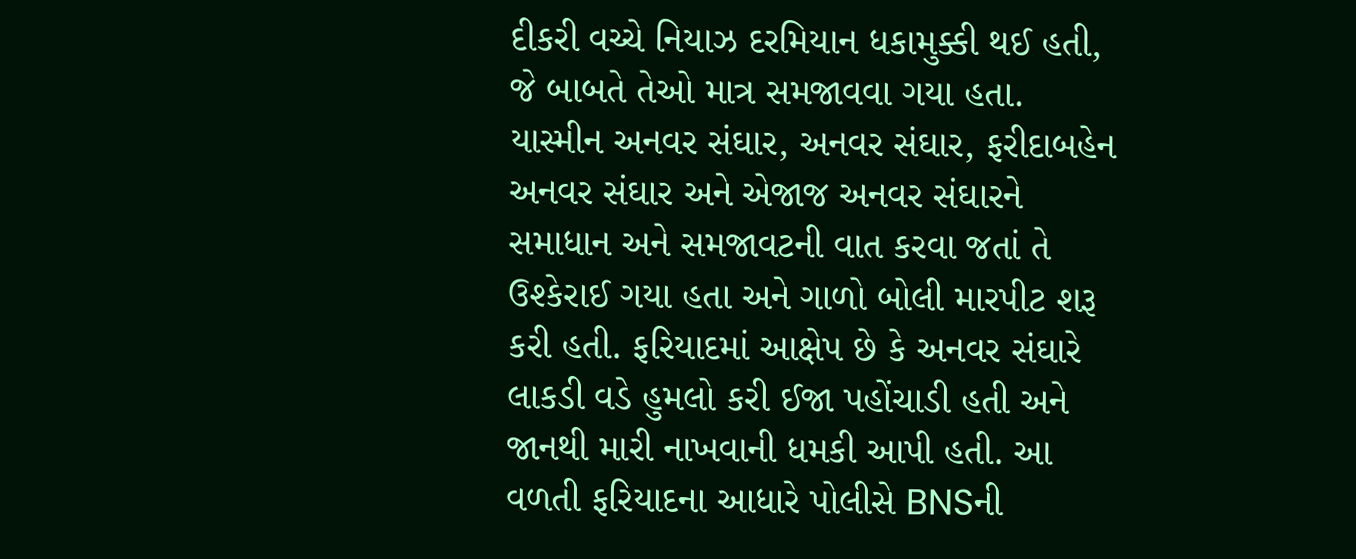દીકરી વચ્ચે નિયાઝ દરમિયાન ધકામુક્કી થઈ હતી, જે બાબતે તેઓ માત્ર સમજાવવા ગયા હતા. યાસ્મીન અનવર સંઘાર, અનવર સંઘાર, ફરીદાબહેન અનવર સંઘાર અને એજાજ અનવર સંઘારને સમાધાન અને સમજાવટની વાત કરવા જતાં તે ઉશ્કેરાઈ ગયા હતા અને ગાળો બોલી મારપીટ શરૂ કરી હતી. ફરિયાદમાં આક્ષેપ છે કે અનવર સંઘારે લાકડી વડે હુમલો કરી ઈજા પહોંચાડી હતી અને જાનથી મારી નાખવાની ધમકી આપી હતી. આ વળતી ફરિયાદના આધારે પોલીસે BNSની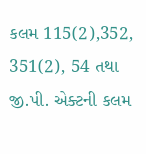કલમ 115(2),352, 351(2), 54 તથા જી.પી. એક્ટની કલમ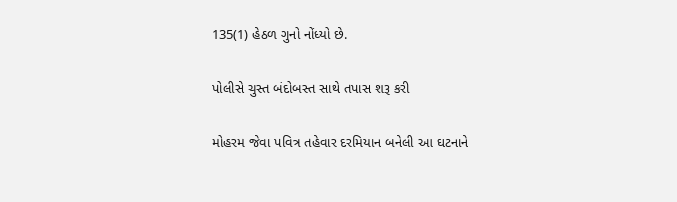135(1) હેઠળ ગુનો નોંધ્યો છે.

પોલીસે ચુસ્ત બંદોબસ્ત સાથે તપાસ શરૂ કરી

મોહરમ જેવા પવિત્ર તહેવાર દરમિયાન બનેલી આ ઘટનાને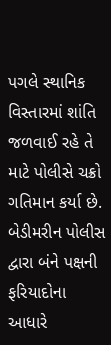પગલે સ્થાનિક વિસ્તારમાં શાંતિ જળવાઈ રહે તે માટે પોલીસે ચક્રો ગતિમાન કર્યા છે. બેડીમરીન પોલીસ દ્વારા બંને પક્ષની ફરિયાદોના આધારે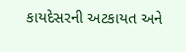કાયદેસરની અટકાયત અને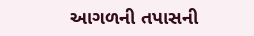આગળની તપાસની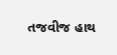તજવીજ હાથ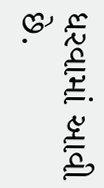ધરવામાં આવી છે.